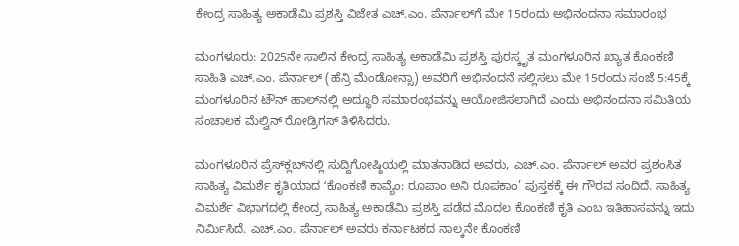ಕೇಂದ್ರ ಸಾಹಿತ್ಯ ಅಕಾಡೆಮಿ ಪ್ರಶಸ್ತಿ ವಿಜೇತ ಎಚ್.ಎಂ. ಪೆರ್ನಾಲ್‌ಗೆ ಮೇ 15ರಂದು ಅಭಿನಂದನಾ ಸಮಾರಂಭ

ಮಂಗಳೂರು: 2025ನೇ ಸಾಲಿನ ಕೇಂದ್ರ ಸಾಹಿತ್ಯ ಅಕಾಡೆಮಿ ಪ್ರಶಸ್ತಿ ಪುರಸ್ಕೃತ ಮಂಗಳೂರಿನ ಖ್ಯಾತ ಕೊಂಕಣಿ ಸಾಹಿತಿ ಎಚ್.ಎಂ. ಪೆರ್ನಾಲ್ (ಹೆನ್ರಿ ಮೆಂಡೋನ್ಸಾ) ಅವರಿಗೆ ಅಭಿನಂದನೆ ಸಲ್ಲಿಸಲು ಮೇ 15ರಂದು ಸಂಜೆ 5:45ಕ್ಕೆ ಮಂಗಳೂರಿನ ಟೌನ್ ಹಾಲ್‌ನಲ್ಲಿ ಅದ್ಧೂರಿ ಸಮಾರಂಭವನ್ನು ಆಯೋಜಿಸಲಾಗಿದೆ ಎಂದು ಅಭಿನಂದನಾ ಸಮಿತಿಯ ಸಂಚಾಲಕ ಮೆಲ್ವಿನ್ ರೋಡ್ರಿಗಸ್ ತಿಳಿಸಿದರು.

ಮಂಗಳೂರಿನ ಪ್ರೆಸ್‌ಕ್ಲಬ್‌ನಲ್ಲಿ ಸುದ್ದಿಗೋಷ್ಠಿಯಲ್ಲಿ ಮಾತನಾಡಿದ ಅವರು, ಎಚ್.ಎಂ. ಪೆರ್ನಾಲ್ ಅವರ ಪ್ರಶಂಸಿತ ಸಾಹಿತ್ಯ ವಿಮರ್ಶೆ ಕೃತಿಯಾದ ʻಕೊಂಕಣಿ ಕಾವ್ಯೆಂ: ರೂಪಾಂ ಅನಿ ರೂಪಕಾಂ’ ಪುಸ್ತಕಕ್ಕೆ ಈ ಗೌರವ ಸಂದಿದೆ. ಸಾಹಿತ್ಯ ವಿಮರ್ಶೆ ವಿಭಾಗದಲ್ಲಿ ಕೇಂದ್ರ ಸಾಹಿತ್ಯ ಅಕಾಡೆಮಿ ಪ್ರಶಸ್ತಿ ಪಡೆದ ಮೊದಲ ಕೊಂಕಣಿ ಕೃತಿ ಎಂಬ ಇತಿಹಾಸವನ್ನು ಇದು ನಿರ್ಮಿಸಿದೆ. ಎಚ್.ಎಂ. ಪೆರ್ನಾಲ್ ಅವರು ಕರ್ನಾಟಕದ ನಾಲ್ಕನೇ ಕೊಂಕಣಿ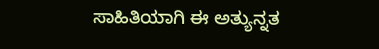ಸಾಹಿತಿಯಾಗಿ ಈ ಅತ್ಯುನ್ನತ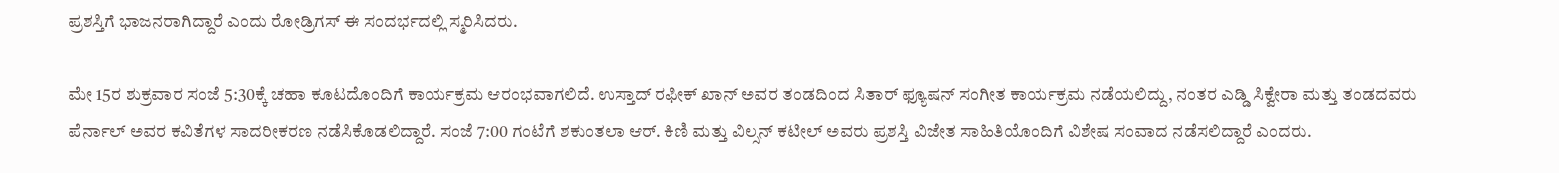ಪ್ರಶಸ್ತಿಗೆ ಭಾಜನರಾಗಿದ್ದಾರೆ ಎಂದು ರೋಡ್ರಿಗಸ್ ಈ ಸಂದರ್ಭದಲ್ಲಿ ಸ್ಮರಿಸಿದರು.

ಮೇ 15ರ ಶುಕ್ರವಾರ ಸಂಜೆ 5:30ಕ್ಕೆ ಚಹಾ ಕೂಟದೊಂದಿಗೆ ಕಾರ್ಯಕ್ರಮ ಆರಂಭವಾಗಲಿದೆ. ಉಸ್ತಾದ್ ರಫೀಕ್ ಖಾನ್ ಅವರ ತಂಡದಿಂದ ಸಿತಾರ್ ಫ್ಯೂಷನ್ ಸಂಗೀತ ಕಾರ್ಯಕ್ರಮ ನಡೆಯಲಿದ್ದು, ನಂತರ ಎಡ್ಡಿ ಸಿಕ್ವೇರಾ ಮತ್ತು ತಂಡದವರು ಪೆರ್ನಾಲ್ ಅವರ ಕವಿತೆಗಳ ಸಾದರೀಕರಣ ನಡೆಸಿಕೊಡಲಿದ್ದಾರೆ. ಸಂಜೆ 7:00 ಗಂಟೆಗೆ ಶಕುಂತಲಾ ಆರ್. ಕಿಣಿ ಮತ್ತು ವಿಲ್ಸನ್ ಕಟೀಲ್ ಅವರು ಪ್ರಶಸ್ತಿ ವಿಜೇತ ಸಾಹಿತಿಯೊಂದಿಗೆ ವಿಶೇಷ ಸಂವಾದ ನಡೆಸಲಿದ್ದಾರೆ ಎಂದರು.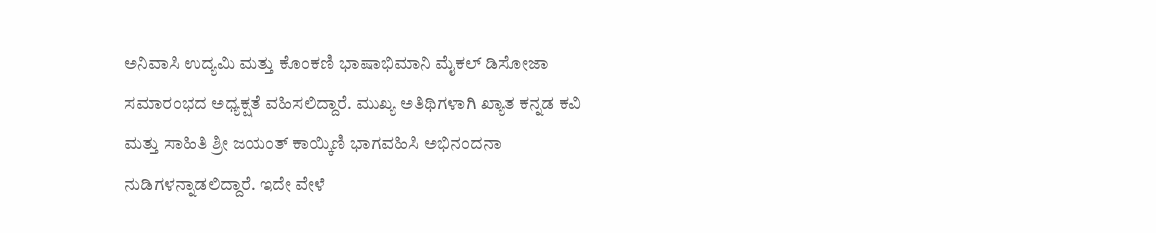ಅನಿವಾಸಿ ಉದ್ಯಮಿ ಮತ್ತು ಕೊಂಕಣಿ ಭಾಷಾಭಿಮಾನಿ ಮೈಕಲ್ ಡಿಸೋಜಾ ಸಮಾರಂಭದ ಅಧ್ಯಕ್ಷತೆ ವಹಿಸಲಿದ್ದಾರೆ. ಮುಖ್ಯ ಅತಿಥಿಗಳಾಗಿ ಖ್ಯಾತ ಕನ್ನಡ ಕವಿ ಮತ್ತು ಸಾಹಿತಿ ಶ್ರೀ ಜಯಂತ್ ಕಾಯ್ಕಿಣಿ ಭಾಗವಹಿಸಿ ಅಭಿನಂದನಾ ನುಡಿಗಳನ್ನಾಡಲಿದ್ದಾರೆ. ಇದೇ ವೇಳೆ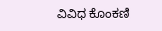ವಿವಿಧ ಕೊಂಕಣಿ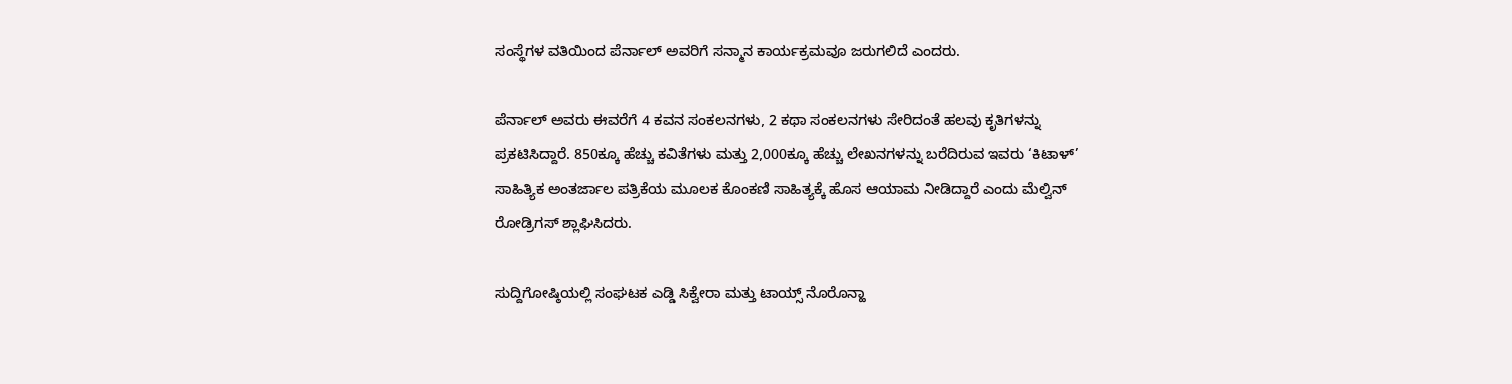ಸಂಸ್ಥೆಗಳ ವತಿಯಿಂದ ಪೆರ್ನಾಲ್ ಅವರಿಗೆ ಸನ್ಮಾನ ಕಾರ್ಯಕ್ರಮವೂ ಜರುಗಲಿದೆ ಎಂದರು.

ಪೆರ್ನಾಲ್ ಅವರು ಈವರೆಗೆ 4 ಕವನ ಸಂಕಲನಗಳು, 2 ಕಥಾ ಸಂಕಲನಗಳು ಸೇರಿದಂತೆ ಹಲವು ಕೃತಿಗಳನ್ನು ಪ್ರಕಟಿಸಿದ್ದಾರೆ. 850ಕ್ಕೂ ಹೆಚ್ಚು ಕವಿತೆಗಳು ಮತ್ತು 2,000ಕ್ಕೂ ಹೆಚ್ಚು ಲೇಖನಗಳನ್ನು ಬರೆದಿರುವ ಇವರು ‘ಕಿಟಾಳ್’ ಸಾಹಿತ್ಯಿಕ ಅಂತರ್ಜಾಲ ಪತ್ರಿಕೆಯ ಮೂಲಕ ಕೊಂಕಣಿ ಸಾಹಿತ್ಯಕ್ಕೆ ಹೊಸ ಆಯಾಮ ನೀಡಿದ್ದಾರೆ ಎಂದು ಮೆಲ್ವಿನ್ ರೋಡ್ರಿಗಸ್ ಶ್ಲಾಘಿಸಿದರು.

ಸುದ್ದಿಗೋಷ್ಠಿಯಲ್ಲಿ ಸಂಘಟಕ ಎಡ್ಡಿ ಸಿಕ್ವೇರಾ ಮತ್ತು ಟಾಯ್ಸ್ ನೊರೊನ್ಹಾ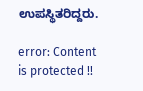ಉಪಸ್ಥಿತರಿದ್ದರು.

error: Content is protected !!